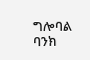ግሎባል ባንክ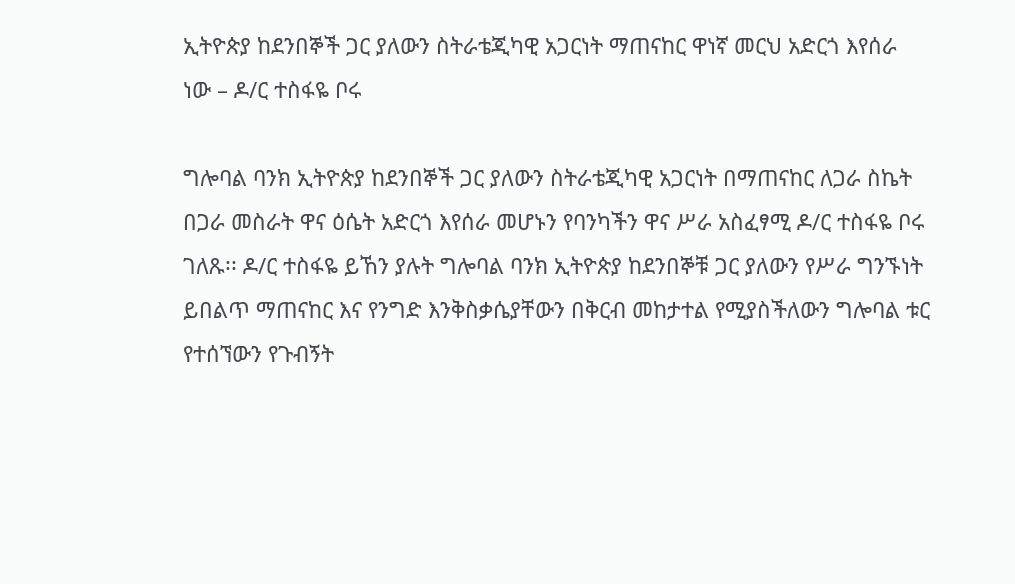ኢትዮጵያ ከደንበኞች ጋር ያለውን ስትራቴጂካዊ አጋርነት ማጠናከር ዋነኛ መርህ አድርጎ እየሰራ ነው – ዶ/ር ተስፋዬ ቦሩ

ግሎባል ባንክ ኢትዮጵያ ከደንበኞች ጋር ያለውን ስትራቴጂካዊ አጋርነት በማጠናከር ለጋራ ስኬት በጋራ መስራት ዋና ዕሴት አድርጎ እየሰራ መሆኑን የባንካችን ዋና ሥራ አስፈፃሚ ዶ/ር ተስፋዬ ቦሩ ገለጹ፡፡ ዶ/ር ተስፋዬ ይኸን ያሉት ግሎባል ባንክ ኢትዮጵያ ከደንበኞቹ ጋር ያለውን የሥራ ግንኙነት ይበልጥ ማጠናከር እና የንግድ እንቅስቃሴያቸውን በቅርብ መከታተል የሚያስችለውን ግሎባል ቱር የተሰኘውን የጉብኝት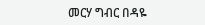መርሃ ግብር በዳዬ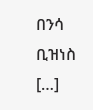በንሳ ቢዝነስ […]